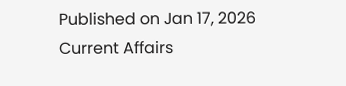Published on Jan 17, 2026
Current Affairs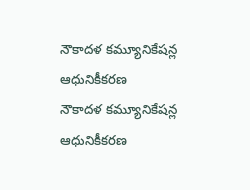నౌకాదళ కమ్యూనికేషన్ల ఆధునికీకరణ
నౌకాదళ కమ్యూనికేషన్ల ఆధునికీకరణ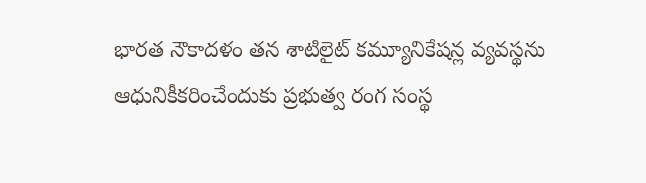భారత నౌకాదళం తన శాటిలైట్‌ కమ్యూనికేషన్ల వ్యవస్థను ఆధునికీకరించేందుకు ప్రభుత్వ రంగ సంస్థ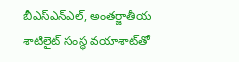బీఎస్‌ఎన్‌ఎల్, అంతర్జాతీయ శాటిలైట్‌ సంస్థ వయాశాట్‌తో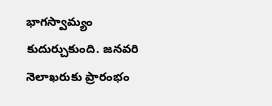భాగస్వామ్యం కుదుర్చుకుంది. జనవరి నెలాఖరుకు ప్రారంభం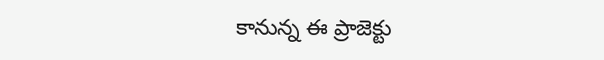కానున్న ఈ ప్రాజెక్టు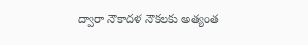ద్వారా నౌకాదళ నౌకలకు అత్యంత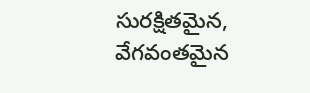సురక్షితమైన, వేగవంతమైన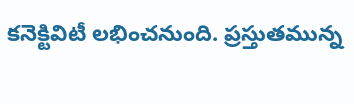కనెక్టివిటీ లభించనుంది. ప్రస్తుతమున్న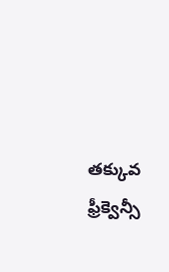తక్కువ ఫ్రీక్వెన్సీ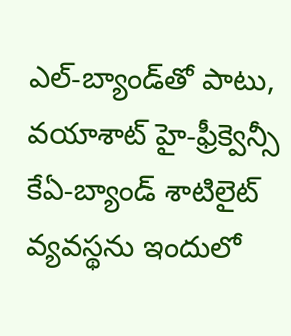ఎల్‌-బ్యాండ్‌తో పాటు, వయాశాట్‌ హై-ఫ్రీక్వెన్సీ కేఏ-బ్యాండ్‌ శాటిలైట్‌ వ్యవస్థను ఇందులో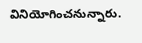వినియోగించనున్నారు.